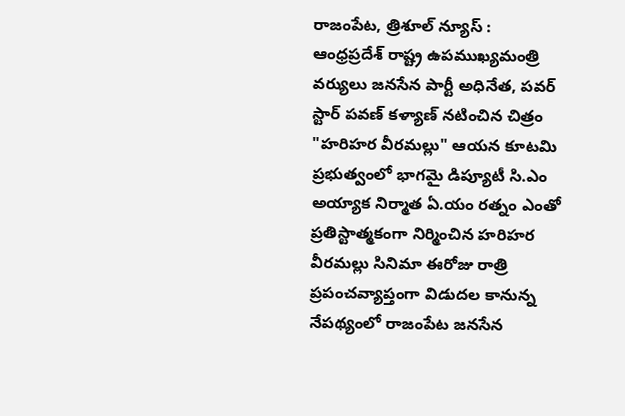రాజంపేట, త్రిశూల్ న్యూస్ :
ఆంధ్రప్రదేశ్ రాష్ట్ర ఉపముఖ్యమంత్రి వర్యులు జనసేన పార్టీ అధినేత, పవర్ స్టార్ పవణ్ కళ్యాణ్ నటించిన చిత్రం "హరిహర వీరమల్లు" ఆయన కూటమి ప్రభుత్వంలో భాగమై డిప్యూటీ సి.ఎం అయ్యాక నిర్మాత ఏ.యం రత్నం ఎంతో ప్రతిస్టాత్మకంగా నిర్మించిన హరిహర వీరమల్లు సినిమా ఈరోజు రాత్రి ప్రపంచవ్యాప్తంగా విడుదల కానున్న నేపథ్యంలో రాజంపేట జనసేన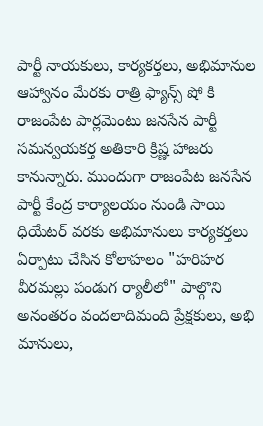పార్టీ నాయకులు, కార్యకర్తలు, అభిమానుల ఆహ్వానం మేరకు రాత్రి ఫ్యాన్స్ షో కి రాజంపేట పార్లమెంటు జనసేన పార్టీ సమన్వయకర్త అతికారి క్రిష్ణ హాజరు కానున్నారు. ముందుగా రాజంపేట జనసేన పార్టీ కేంద్ర కార్యాలయం నుండి సాయి ధియేటర్ వరకు అభిమానులు కార్యకర్తలు ఏర్పాటు చేసిన కోలాహలం "హరిహర వీరమల్లు పండుగ ర్యాలీలో" పాల్గొని అనంతరం వందలాదిమంది ప్రేక్షకులు, అభి మానులు,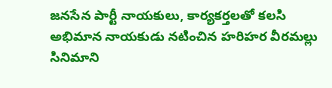జనసేన పార్టీ నాయకులు, కార్యకర్తలతో కలసి అభిమాన నాయకుడు నటించిన హరిహర వీరమల్లు సినిమాని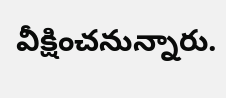వీక్షించనున్నారు.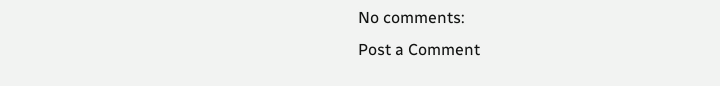No comments:
Post a Comment